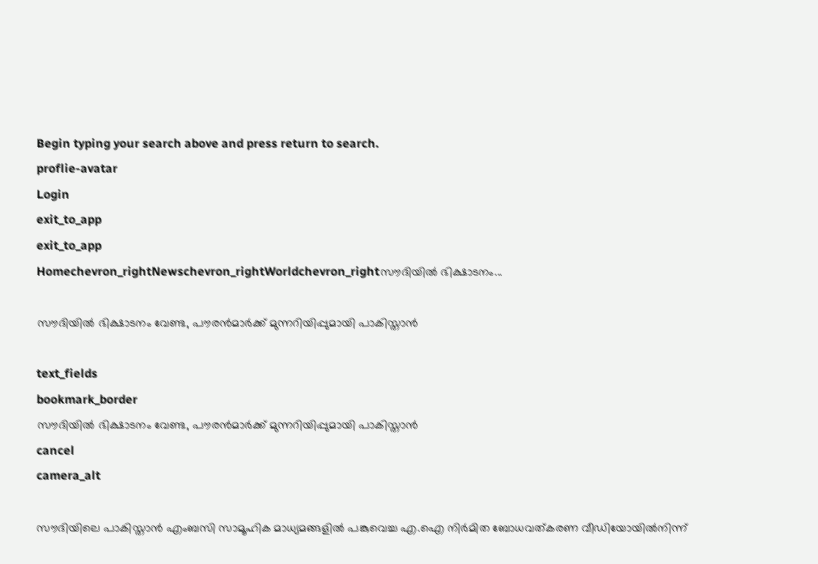Begin typing your search above and press return to search.
proflie-avatar
Login
exit_to_app
exit_to_app
Homechevron_rightNewschevron_rightWorldchevron_rightസൗദിയിൽ ഭിക്ഷാടനം...

സൗദിയിൽ ഭിക്ഷാടനം വേണ്ട, പൗരൻമാർക്ക് മുന്നറിയിപ്പുമായി പാകിസ്താൻ

text_fields
bookmark_border
സൗദിയിൽ ഭിക്ഷാടനം വേണ്ട, പൗരൻമാർക്ക് മുന്നറിയിപ്പുമായി പാകിസ്താൻ
cancel
camera_alt

സൗദിയിലെ പാകിസ്താൻ എംബസി സാമൂഹിക മാധ്യമങ്ങളിൽ പങ്കുവെച്ച എ.ഐ നിർമിത ബോധവത്കരണ വീഡിയോയിൽനിന്ന്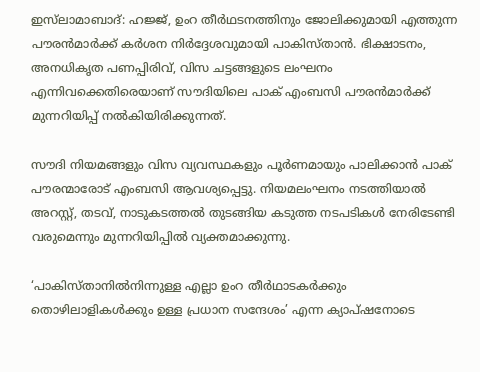ഇസ്‍ലാമാബാദ്: ഹജ്ജ്, ഉംറ തീർഥടനത്തിനും ജോലിക്കുമായി എത്തുന്ന പൗരൻമാർക്ക് കർശന നിർദ്ദേശവുമായി പാകിസ്താൻ. ഭിക്ഷാടനം, അനധികൃത പണപ്പിരിവ്, വിസ ചട്ടങ്ങളുടെ ലംഘനം എന്നിവക്കെതിരെയാണ് സൗദിയിലെ പാക് എംബസി പൗരൻമാർക്ക് മുന്നറിയിപ്പ് നൽകിയിരിക്കുന്നത്.

സൗദി നിയമങ്ങളും വിസ വ്യവസ്ഥകളും പൂർണമായും പാലിക്കാൻ പാക് പൗരന്മാരോട് എംബസി ആവശ്യപ്പെട്ടു. നിയമലംഘനം നടത്തിയാൽ അറസ്റ്റ്, തടവ്, നാടുകടത്തൽ തുടങ്ങിയ കടുത്ത നടപടികൾ നേരിടേണ്ടി വരുമെന്നും മുന്നറിയിപ്പിൽ വ്യക്തമാക്കുന്നു.

‘പാകിസ്താനിൽനിന്നുള്ള എല്ലാ ഉംറ തീർഥാടകർക്കും തൊഴിലാളികൾക്കും ഉള്ള പ്രധാന സന്ദേശം’ എന്ന ക്യാപ്ഷനോടെ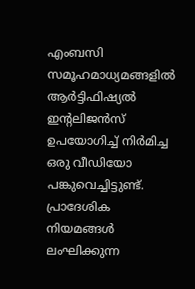എംബസി സമൂഹമാധ്യമങ്ങളിൽ ആർട്ടിഫിഷ്യൽ ഇന്റലിജൻസ് ഉപയോഗിച്ച് നിർമിച്ച ഒരു വീഡിയോ പങ്കുവെച്ചിട്ടുണ്ട്. പ്രാദേശിക നിയമങ്ങൾ ലംഘിക്കുന്ന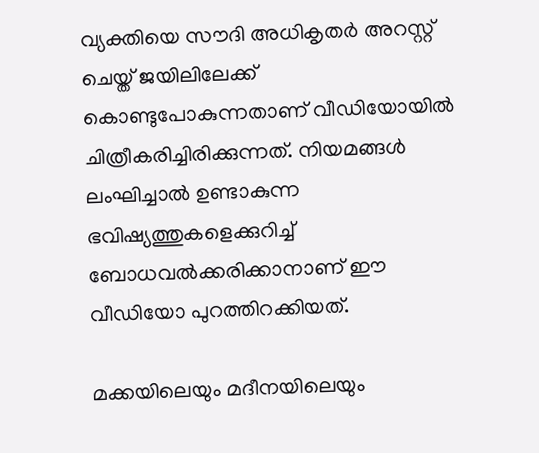വ്യക്തിയെ സൗദി അധികൃതർ അറസ്റ്റ് ചെയ്ത് ജയിലിലേക്ക് കൊണ്ടുപോകുന്നതാണ് വീഡിയോയിൽ ചിത്രീകരിച്ചിരിക്കുന്നത്. നിയമങ്ങൾ ലംഘിച്ചാൽ ഉണ്ടാകുന്ന ഭവിഷ്യത്തുകളെക്കുറിച്ച് ബോധവൽക്കരിക്കാനാണ് ഈ വീഡിയോ പുറത്തിറക്കിയത്.

മക്കയിലെയും മദീനയിലെയും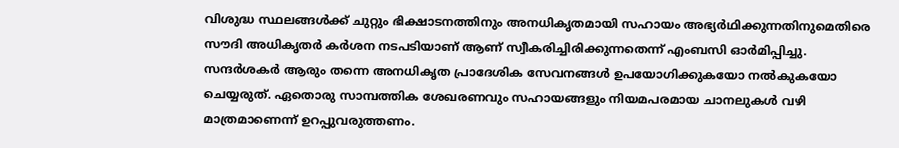വിശുദ്ധ സ്ഥലങ്ങൾക്ക് ചുറ്റും ഭിക്ഷാടനത്തിനും അനധികൃതമായി സഹായം അഭ്യർഥിക്കുന്നതിനുമെതിരെ സൗദി അധികൃതർ കർശന നടപടിയാണ് ആണ് സ്വീകരിച്ചിരിക്കുന്നതെന്ന് എംബസി ഓർമിപ്പിച്ചു. സന്ദർശകർ ആരും തന്നെ അനധികൃത പ്രാദേശിക സേവനങ്ങൾ ഉപയോഗിക്കുകയോ നൽകുകയോ ചെയ്യരുത്. ഏതൊരു സാമ്പത്തിക ശേഖരണവും സഹായങ്ങളും നിയമപരമായ ചാനലുകൾ വഴി മാത്രമാണെന്ന് ഉറപ്പുവരുത്തണം.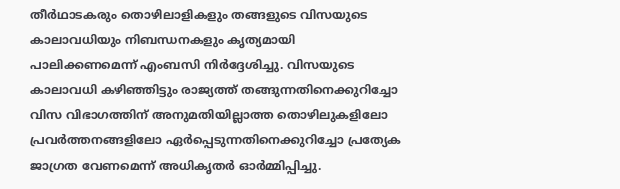തീർഥാടകരും തൊഴിലാളികളും തങ്ങളുടെ വിസയുടെ കാലാവധിയും നിബന്ധനകളും കൃത്യമായി പാലിക്കണമെന്ന് എംബസി നിർദ്ദേശിച്ചു. വിസയുടെ കാലാവധി കഴിഞ്ഞിട്ടും രാജ്യത്ത് തങ്ങുന്നതിനെക്കുറിച്ചോ വിസ വിഭാഗത്തിന് അനുമതിയില്ലാത്ത തൊഴിലുകളിലോ പ്രവർത്തനങ്ങളിലോ ഏർപ്പെടുന്നതിനെക്കുറിച്ചോ പ്രത്യേക ജാഗ്രത വേണമെന്ന് അധികൃതർ ഓർമ്മിപ്പിച്ചു.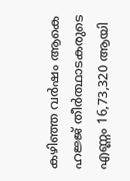കഴിഞ്ഞ വർഷം ആകെ ഹജ്ജ് തീർത്ഥാടകരുടെ എണ്ണം 16,73,320 ആയി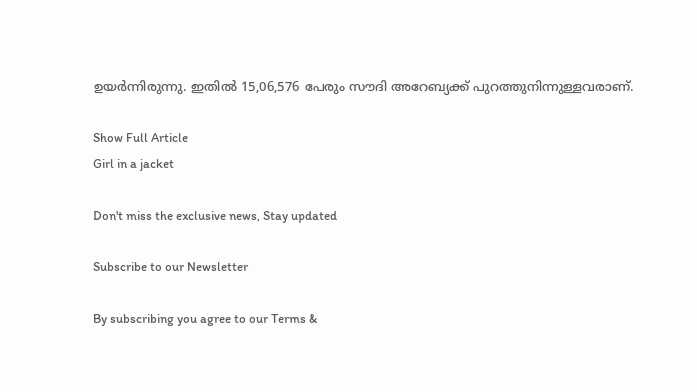ഉയർന്നിരുന്നു. ഇതിൽ 15,06,576 പേരും സൗദി അറേബ്യക്ക് പുറത്തുനിന്നുള്ളവരാണ്.

Show Full Article
Girl in a jacket

Don't miss the exclusive news, Stay updated

Subscribe to our Newsletter

By subscribing you agree to our Terms &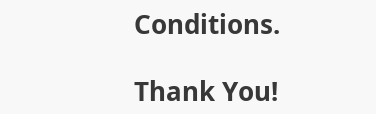Conditions.

Thank You!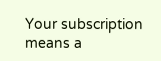Your subscription means a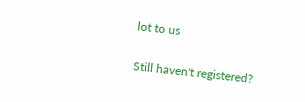lot to us

Still haven't registered?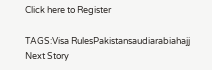Click here to Register

TAGS:Visa RulesPakistansaudiarabiahajj
Next Story